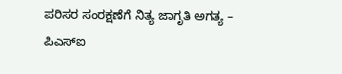ಪರಿಸರ ಸಂರಕ್ಷಣೆಗೆ ನಿತ್ಯ ಜಾಗೃತಿ ಅಗತ್ಯ – ಪಿಎಸ್ಐ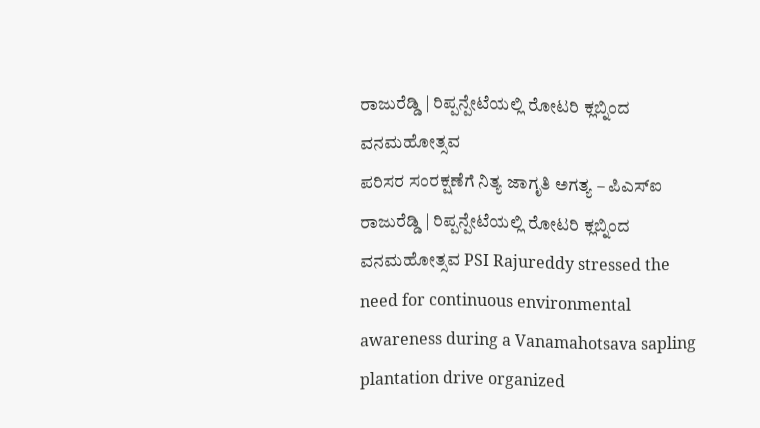ರಾಜುರೆಡ್ಡಿ | ರಿಪ್ಪನ್ಪೇಟೆಯಲ್ಲಿ ರೋಟರಿ ಕ್ಲಬ್ನಿಂದ ವನಮಹೋತ್ಸವ
ಪರಿಸರ ಸಂರಕ್ಷಣೆಗೆ ನಿತ್ಯ ಜಾಗೃತಿ ಅಗತ್ಯ – ಪಿಎಸ್ಐ ರಾಜುರೆಡ್ಡಿ | ರಿಪ್ಪನ್ಪೇಟೆಯಲ್ಲಿ ರೋಟರಿ ಕ್ಲಬ್ನಿಂದ ವನಮಹೋತ್ಸವ PSI Rajureddy stressed the need for continuous environmental awareness during a Vanamahotsava sapling plantation drive organized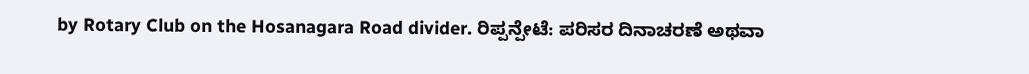by Rotary Club on the Hosanagara Road divider. ರಿಪ್ಪನ್ಪೇಟೆ: ಪರಿಸರ ದಿನಾಚರಣೆ ಅಥವಾ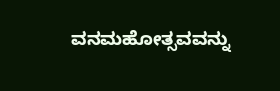ವನಮಹೋತ್ಸವವನ್ನು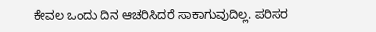ಕೇವಲ ಒಂದು ದಿನ ಆಚರಿಸಿದರೆ ಸಾಕಾಗುವುದಿಲ್ಲ. ಪರಿಸರ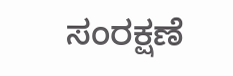ಸಂರಕ್ಷಣೆ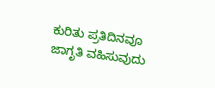ಕುರಿತು ಪ್ರತಿದಿನವೂ ಜಾಗೃತಿ ವಹಿಸುವುದು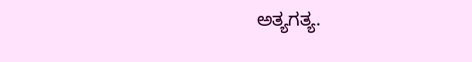ಅತ್ಯಗತ್ಯ.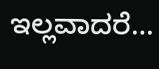ಇಲ್ಲವಾದರೆ…